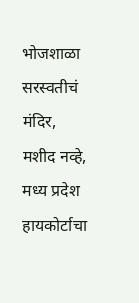भोजशाळा सरस्वतीचं मंदिर, मशीद नव्हे, मध्य प्रदेश हायकोर्टाचा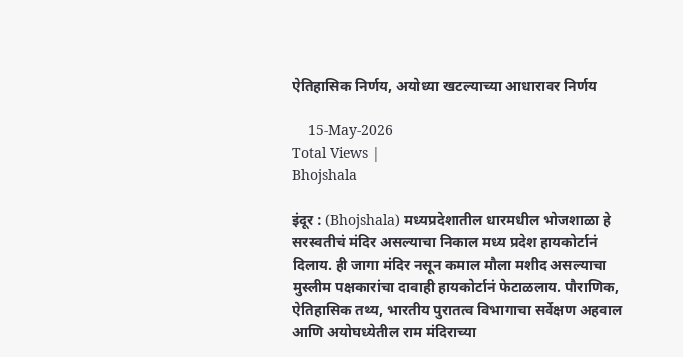ऐतिहासिक निर्णय, अयोध्या खटल्याच्या आधारावर निर्णय

    15-May-2026
Total Views |
Bhojshala

इंदूर : (Bhojshala) मध्यप्रदेशातील धारमधील भोजशाळा हे सरस्वतीचं मंदिर असल्याचा निकाल मध्य प्रदेश हायकोर्टानं दिलाय. ही जागा मंदिर नसून कमाल मौला मशीद असल्याचा मुस्लीम पक्षकारांचा दावाही हायकोर्टानं फेटाळलाय. पौराणिक, ऐतिहासिक तथ्य, भारतीय पुरातत्व विभागाचा सर्वेक्षण अहवाल आणि अयोघध्येतील राम मंदिराच्या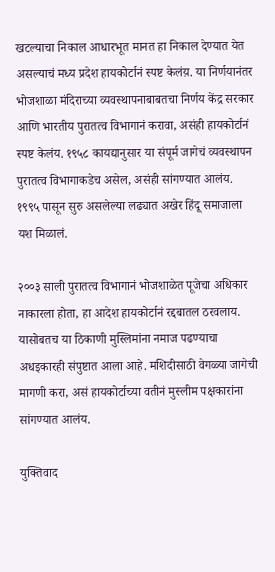खटल्याचा निकाल आधारभूत मानत हा निकाल देण्यात येत असल्याचं मध्य प्रदेश हायकोर्टानं स्पष्ट केलंय़. या निर्णयानंतर भोजशाळा मंदिराच्या व्यवस्थापनाबाबतचा निर्णय केंद्र सरकार आणि भारतीय पुरातत्व विभागानं करावा, असंही हायकोर्टानं स्पष्ट केलंय. १९५८ कायद्यानुसार या संपूर्म जागेचं व्यवस्थापन पुरातत्व विभागाकडेच असेल, असंही सांगण्यात आलंय. १९९५ पासून सुरु असलेल्या लढ्यात अखेर हिंदू समाजाला यश मिळालं.

२००३ साली पुरातत्व विभागानं भोजशाळेत पूजेचा अधिकार नाकारला होता, हा आदेश हायकोर्टानं रद्दबातल ठरवलाय. यासोबतच या ठिकाणी मुस्लिमांना नमाज पढण्याचा अधइकारही संपुष्टात आला आहे. मशि‍दीसाठी वेगळ्या जागेची मागणी करा, असं हायकोर्टाच्या वतीनं मुस्लीम पक्षकारांना सांगण्यात आलंय.

युक्तिवाद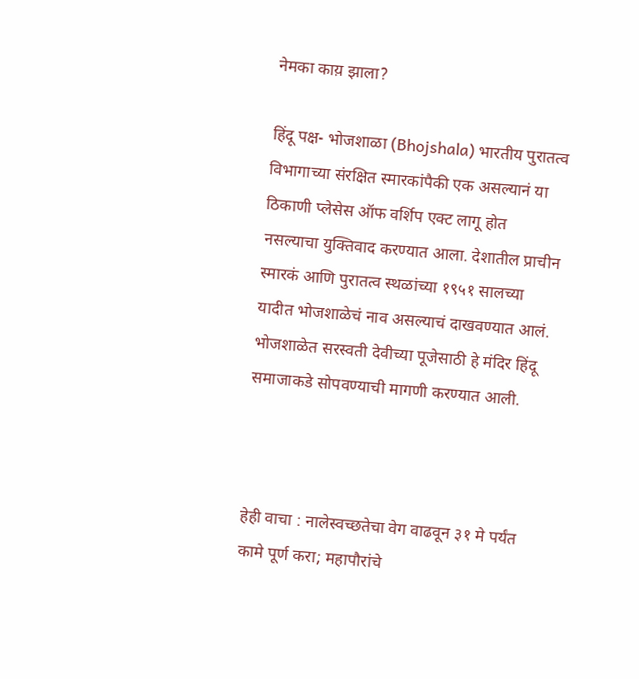नेमका काय़ झाला?

हिंदू पक्ष- भोजशाळा (Bhojshala) भारतीय पुरातत्व विभागाच्या संरक्षित स्मारकांपैकी एक असल्यानं या ठिकाणी प्लेसेस ऑफ वर्शिप एक्ट लागू होत नसल्याचा युक्तिवाद करण्यात आला. देशातील प्राचीन स्मारकं आणि पुरातत्व स्थळांच्या १९५१ सालच्या यादीत भोजशाळेचं नाव असल्याचं दाखवण्यात आलं. भोजशाळेत सरस्वती देवीच्या पूजेसाठी हे मंदिर हिंदू समाजाकडे सोपवण्याची मागणी करण्यात आली.



हेही वाचा : नालेस्वच्छतेचा वेग वाढवून ३१ मे पर्यंत कामे पूर्ण करा; महापौरांचे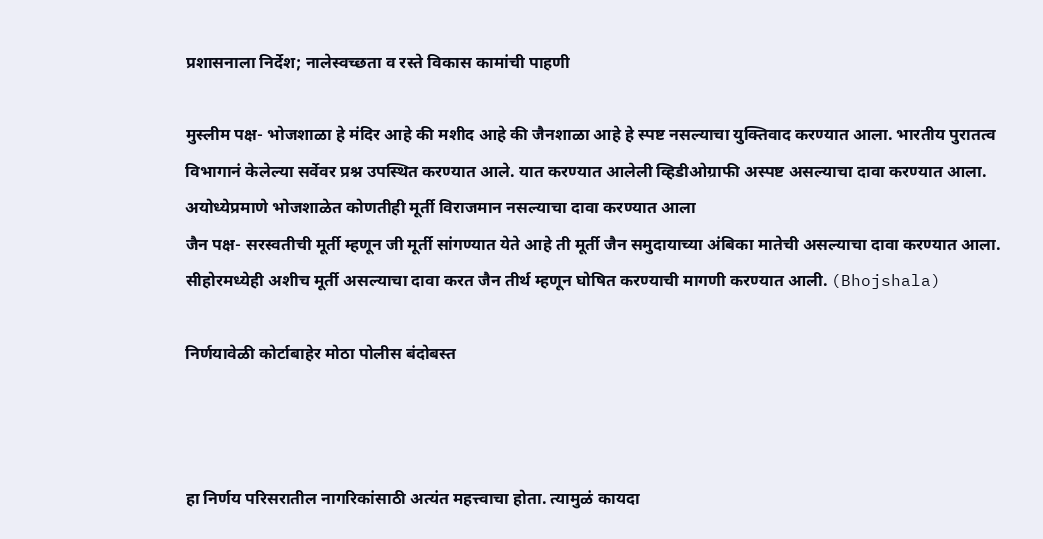प्रशासनाला निर्देश; नालेस्वच्छता व रस्ते विकास कामांची पाहणी

मुस्लीम पक्ष- भोजशाळा हे मंदिर आहे की मशीद आहे की जैनशाळा आहे हे स्पष्ट नसल्याचा युक्तिवाद करण्यात आला. भारतीय पुरातत्व विभागानं केलेल्या सर्वेवर प्रश्न उपस्थित करण्यात आले. यात करण्यात आलेली व्हिडीओग्राफी अस्पष्ट असल्याचा दावा करण्यात आला. अयोध्येप्रमाणे भोजशाळेत कोणतीही मूर्ती विराजमान नसल्याचा दावा करण्यात आला
जैन पक्ष- सरस्वतीची मूर्ती म्हणून जी मूर्ती सांगण्यात येते आहे ती मूर्ती जैन समुदायाच्या अंबिका मातेची असल्याचा दावा करण्यात आला. सीहोरमध्येही अशीच मूर्ती असल्याचा दावा करत जैन तीर्थ म्हणून घोषित करण्याची मागणी करण्यात आली. (Bhojshala)

निर्णयावेळी कोर्टाबाहेर मोठा पोलीस बंदोबस्त



हा निर्णय परिसरातील नागरिकांसाठी अत्यंत महत्त्वाचा होता. त्यामुळं कायदा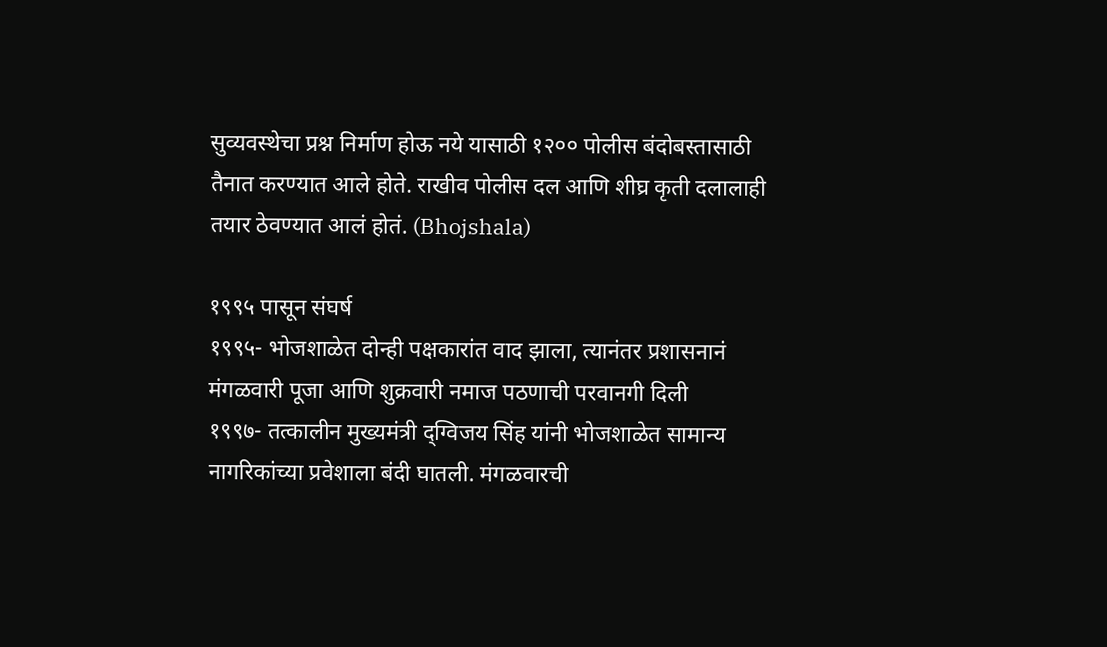सुव्यवस्थेचा प्रश्न निर्माण होऊ नये यासाठी १२०० पोलीस बंदोबस्तासाठी तैनात करण्यात आले होते. राखीव पोलीस दल आणि शीघ्र कृती दलालाही तयार ठेवण्यात आलं होतं. (Bhojshala)

१९९५ पासून संघर्ष
१९९५- भोजशाळेत दोन्ही पक्षकारांत वाद झाला, त्यानंतर प्रशासनानं मंगळवारी पूजा आणि शुक्रवारी नमाज पठणाची परवानगी दिली
१९९७- तत्कालीन मुख्यमंत्री द्ग्विजय सिंह यांनी भोजशाळेत सामान्य नागरिकांच्या प्रवेशाला बंदी घातली. मंगळवारची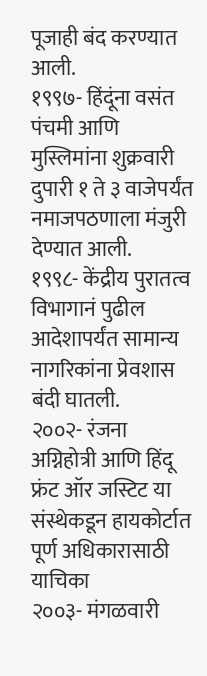पूजाही बंद करण्यात आली.
१९९७- हिंदूंना वसंत पंचमी आणि मुस्लिमांना शुक्रवारी दुपारी १ ते ३ वाजेपर्यंत नमाजपठणाला मंजुरी देण्यात आली.
१९९८- केंद्रीय पुरातत्व विभागानं पुढील आदेशापर्यंत सामान्य नागरिकांना प्रेवशास बंदी घातली.
२००२- रंजना अग्निहोत्री आणि हिंदू फ्रंट ऑर जस्टिट या संस्थेकडून हायकोर्टात पूर्ण अधिकारासाठी याचिका
२००३- मंगळवारी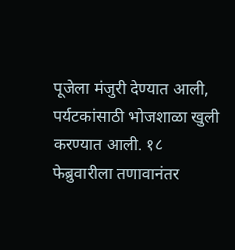पूजेला मंजुरी देण्यात आली, पर्यटकांसाठी भोजशाळा खुली करण्यात आली. १८ फेब्रुवारीला तणावानंतर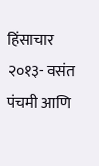हिंसाचार
२०१३- वसंत पंचमी आणि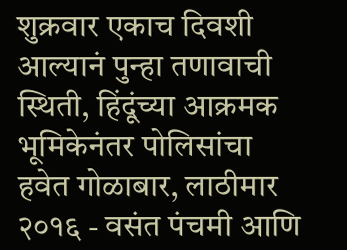शुक्रवार एकाच दिवशी आल्यानं पुन्हा तणावाची स्थिती, हिंदूंच्या आक्रमक भूमिकेनंतर पोलिसांचा हवेत गोळाबार, लाठीमार
२०१६ - वसंत पंचमी आणि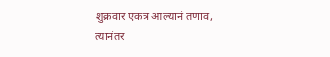शुक्रवार एकत्र आल्यानं तणाव, त्यानंतर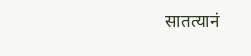सातत्यानं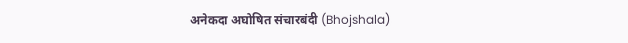अनेकदा अघोषित संचारबंदी (Bhojshala)